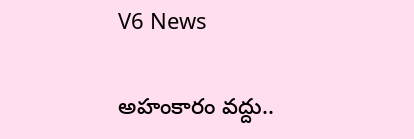V6 News

అహంకారం వద్దు..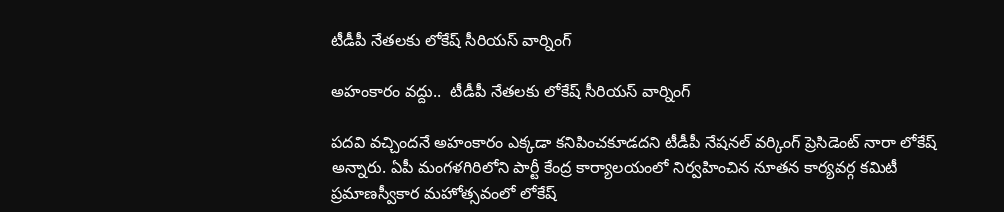టీడీపీ నేతలకు లోకేష్‌ సీరియస్ వార్నింగ్

అహంకారం వద్దు..  టీడీపీ నేతలకు లోకేష్‌ సీరియస్ వార్నింగ్

పదవి వచ్చిందనే అహంకారం ఎక్కడా కనిపించకూడదని టీడీపీ నేషనల్ వర్కింగ్ ప్రెసిడెంట్ నారా లోకేష్ అన్నారు. ఏపీ మంగళగిరిలోని పార్టీ కేంద్ర కార్యాలయంలో నిర్వహించిన నూతన కార్యవర్గ కమిటీ ప్రమాణస్వీకార మహోత్సవంలో లోకేష్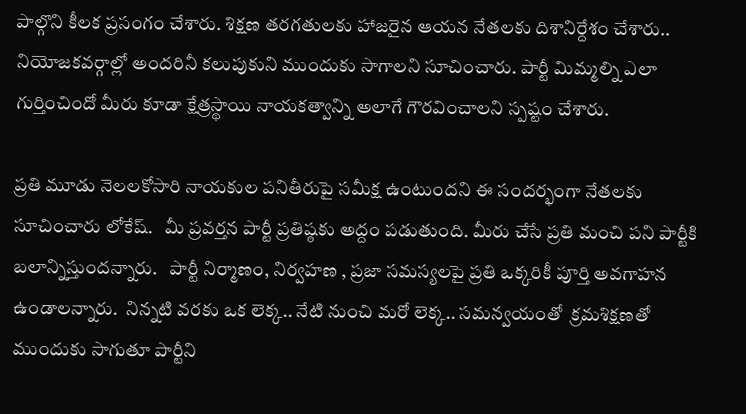పాల్గొని కీలక ప్రసంగం చేశారు. శిక్షణ తరగతులకు హాజరైన ఆయన నేతలకు దిశానిర్దేశం చేశారు.. నియోజకవర్గాల్లో అందరినీ కలుపుకుని ముందుకు సాగాలని సూచించారు. పార్టీ మిమ్మల్ని ఎలా గుర్తించిందో మీరు కూడా క్షేత్రస్థాయి నాయకత్వాన్ని అలాగే గౌరవించాలని స్పష్టం చేశారు.

ప్రతి మూడు నెలలకోసారి నాయకుల పనితీరుపై సమీక్ష ఉంటుందని ఈ సందర్భంగా నేతలకు సూచించారు లోకేష్.   మీ ప్రవర్తన పార్టీ ప్రతిష్ఠకు అద్దం పడుతుంది. మీరు చేసే ప్రతి మంచి పని పార్టీకి బలాన్నిస్తుందన్నారు.   పార్టీ నిర్మాణం, నిర్వహణ , ప్రజా సమస్యలపై ప్రతి ఒక్కరికీ పూర్తి అవగాహన ఉండాలన్నారు.  నిన్నటి వరకు ఒక లెక్క.. నేటి నుంచి మరో లెక్క.. సమన్వయంతో  క్రమశిక్షణతో ముందుకు సాగుతూ పార్టీని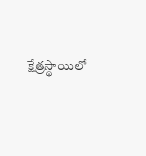క్షేత్రస్థాయిలో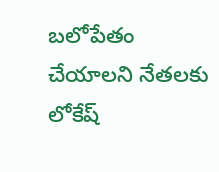బలోపేతం చేయాలని నేతలకు లోకేష్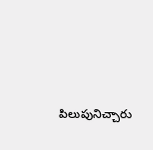పిలుపునిచ్చారు